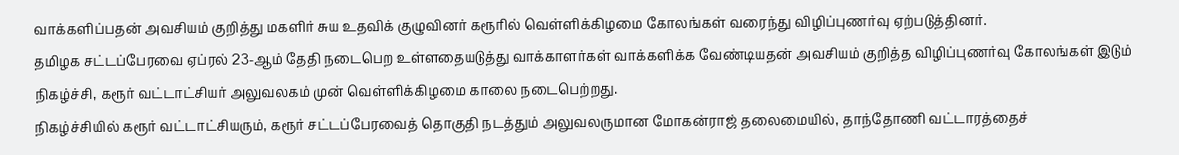வாக்களிப்பதன் அவசியம் குறித்து மகளிர் சுய உதவிக் குழுவினர் கரூரில் வெள்ளிக்கிழமை கோலங்கள் வரைந்து விழிப்புணர்வு ஏற்படுத்தினர்.
தமிழக சட்டப்பேரவை ஏப்ரல் 23-ஆம் தேதி நடைபெற உள்ளதையடுத்து வாக்காளர்கள் வாக்களிக்க வேண்டியதன் அவசியம் குறித்த விழிப்புணர்வு கோலங்கள் இடும் நிகழ்ச்சி, கரூர் வட்டாட்சியர் அலுவலகம் முன் வெள்ளிக்கிழமை காலை நடைபெற்றது.
நிகழ்ச்சியில் கரூர் வட்டாட்சியரும், கரூர் சட்டப்பேரவைத் தொகுதி நடத்தும் அலுவலருமான மோகன்ராஜ் தலைமையில், தாந்தோணி வட்டாரத்தைச்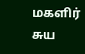மகளிர் சுய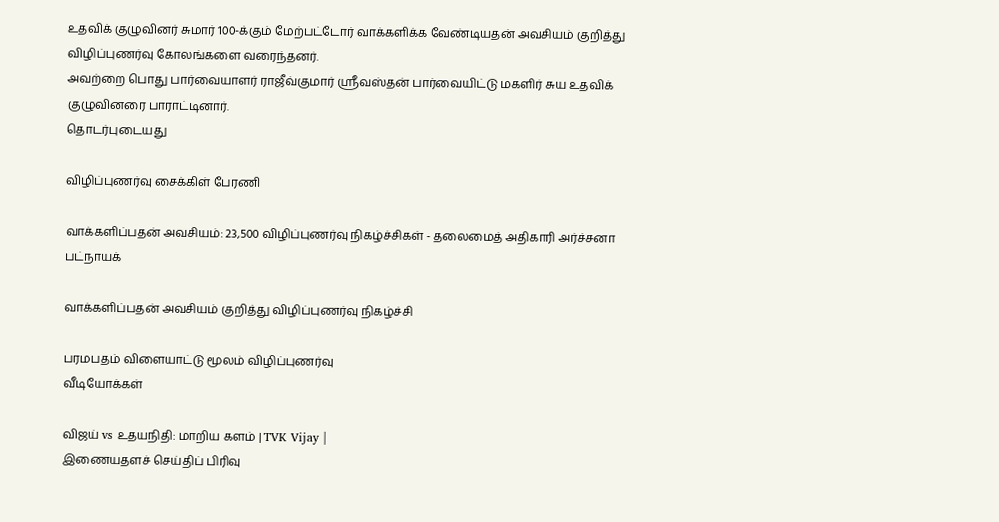உதவிக் குழுவினர் சுமார் 100-க்கும் மேற்பட்டோர் வாக்களிக்க வேண்டியதன் அவசியம் குறித்து விழிப்புணர்வு கோலங்களை வரைந்தனர்.
அவற்றை பொது பார்வையாளர் ராஜீவ்குமார் ஸ்ரீவஸ்தன் பார்வையிட்டு மகளிர் சுய உதவிக் குழுவினரை பாராட்டினார்.
தொடர்புடையது

விழிப்புணர்வு சைக்கிள் பேரணி

வாக்களிப்பதன் அவசியம்: 23,500 விழிப்புணர்வு நிகழ்ச்சிகள் - தலைமைத் அதிகாரி அர்ச்சனா பட்நாயக்

வாக்களிப்பதன் அவசியம் குறித்து விழிப்புணர்வு நிகழ்ச்சி

பரமபதம் விளையாட்டு மூலம் விழிப்புணர்வு
வீடியோக்கள்

விஜய் vs உதயநிதி: மாறிய களம் | TVK Vijay |
இணையதளச் செய்திப் பிரிவு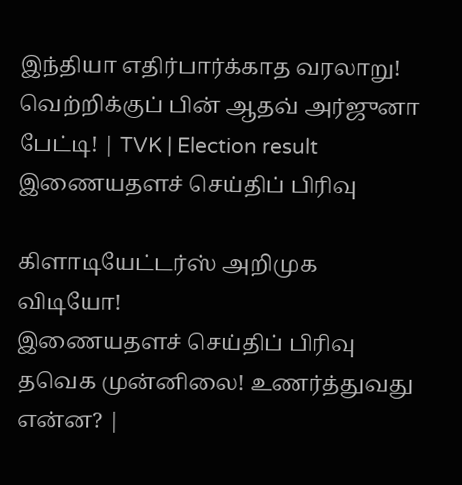இந்தியா எதிர்பார்க்காத வரலாறு! வெற்றிக்குப் பின் ஆதவ் அர்ஜுனா பேட்டி! | TVK | Election result
இணையதளச் செய்திப் பிரிவு

கிளாடியேட்டர்ஸ் அறிமுக விடியோ!
இணையதளச் செய்திப் பிரிவு
தவெக முன்னிலை! உணர்த்துவது என்ன? |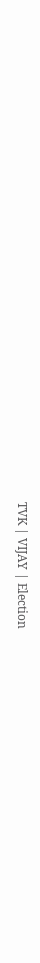TVK | VIJAY | Election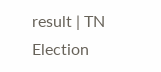result | TN Election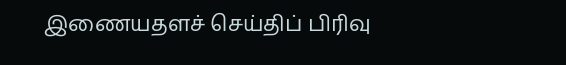இணையதளச் செய்திப் பிரிவு